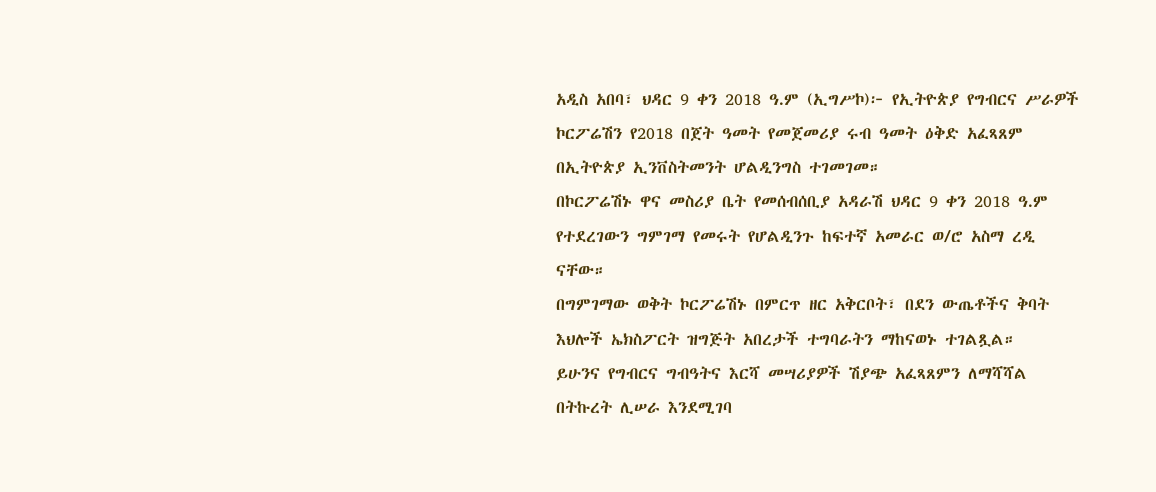አዲስ አበባ፣ ህዳር 9 ቀን 2018 ዓ.ም (ኢግሥኮ)፦ የኢትዮጵያ የግብርና ሥራዎች ኮርፖሬሽን የ2018 በጀት ዓመት የመጀመሪያ ሩብ ዓመት ዕቅድ አፈጻጸም በኢትዮጵያ ኢንቨስትመንት ሆልዲንግስ ተገመገመ።
በኮርፖሬሽኑ ዋና መስሪያ ቤት የመሰብሰቢያ አዳራሽ ህዳር 9 ቀን 2018 ዓ.ም የተደረገውን ግምገማ የመሩት የሆልዲንጉ ከፍተኛ አመራር ወ/ሮ አስማ ረዲ ናቸው።
በግምገማው ወቅት ኮርፖሬሽኑ በምርጥ ዘር አቅርቦት፣ በደን ውጤቶችና ቅባት እህሎች ኤክስፖርት ዝግጅት አበረታች ተግባራትን ማከናወኑ ተገልጿል።
ይሁንና የግብርና ግብዓትና እርሻ መሣሪያዎች ሽያጭ አፈጻጸምን ለማሻሻል በትኩረት ሊሠራ እንደሚገባ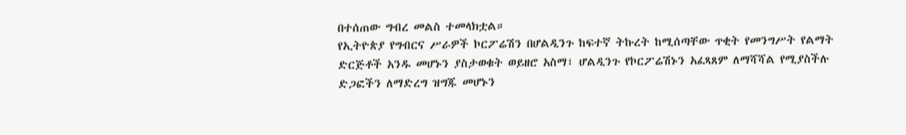በተሰጠው ግብረ መልስ ተመላክቷል።
የኢትዮጵያ የግብርና ሥራዎች ኮርፖሬሽን በሆልዲንጉ ከፍተኛ ትኩረት ከሚሰጣቸው ጥቂት የመንግሥት የልማት ድርጅቶች አንዱ መሆኑን ያስታወቁት ወይዘሮ አስማ፣ ሆልዲንጉ የኮርፖሬሽኑን አፈጻጸም ለማሻሻል የሚያስችሉ ድጋፎችን ለማድረግ ዝግጁ መሆኑን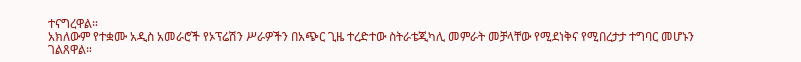ተናግረዋል።
አክለውም የተቋሙ አዲስ አመራሮች የኦፕሬሽን ሥራዎችን በአጭር ጊዜ ተረድተው ስትራቴጂካሊ መምራት መቻላቸው የሚደነቅና የሚበረታታ ተግባር መሆኑን ገልጸዋል።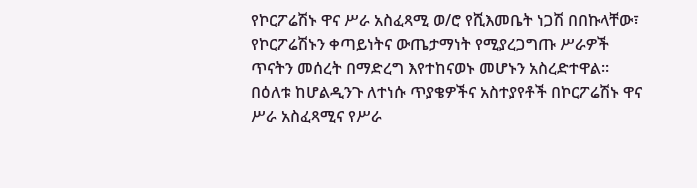የኮርፖሬሽኑ ዋና ሥራ አስፈጻሚ ወ/ሮ የሺእመቤት ነጋሽ በበኩላቸው፣ የኮርፖሬሽኑን ቀጣይነትና ውጤታማነት የሚያረጋግጡ ሥራዎች ጥናትን መሰረት በማድረግ እየተከናወኑ መሆኑን አስረድተዋል።
በዕለቱ ከሆልዲንጉ ለተነሱ ጥያቄዎችና አስተያየቶች በኮርፖሬሽኑ ዋና ሥራ አስፈጻሚና የሥራ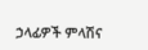ኃላፊዎች ምላሽና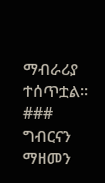ማብራሪያ ተሰጥቷል።
###
ግብርናን ማዘመን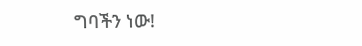ግባችን ነው!